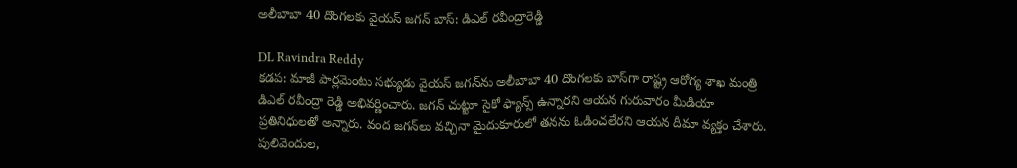అలీబాబా 40 దొంగలకు వైయస్ జగన్ బాస్: డిఎల్ రవీంద్రారెడ్డి

DL Ravindra Reddy
కడప: మాజీ పార్లమెంటు సభ్యుడు వైయస్ జగన్‌ను అలీబాబా 40 దొంగలకు బాస్‌గా రాష్ట్ర ఆరోగ్య శాఖ మంత్రి డిఎల్ రవీంద్రా రెడ్డి అభివర్ణించారు. జగన్ చుట్టూ సైకో ఫ్యాన్స్ ఉన్నారని ఆయన గురువారం మీడియా ప్రతినిధులతో అన్నారు. వంద జగన్‌లు వచ్చినా మైదుకూరులో తనను ఓడించలేరని ఆయన దీమా వ్యక్తం చేశారు. పులివెందుల,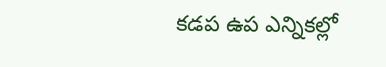కడప ఉప ఎన్నికల్లో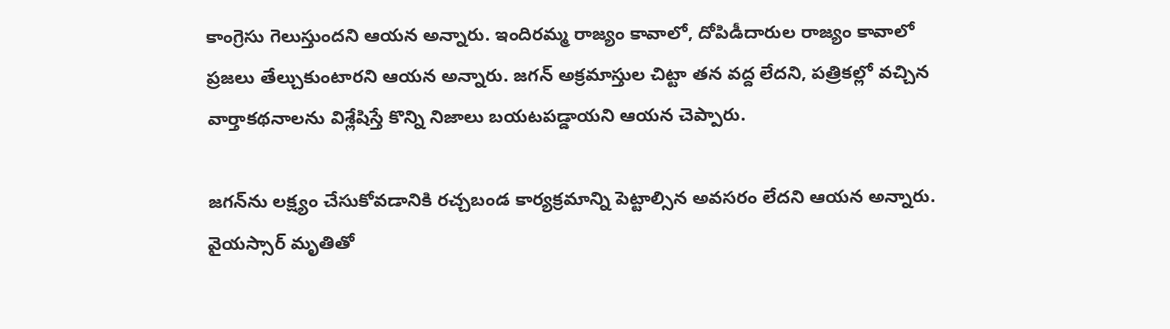కాంగ్రెసు గెలుస్తుందని ఆయన అన్నారు. ఇందిరమ్మ రాజ్యం కావాలో, దోపిడీదారుల రాజ్యం కావాలో ప్రజలు తేల్చుకుంటారని ఆయన అన్నారు. జగన్ అక్రమాస్తుల చిట్టా తన వద్ద లేదని, పత్రికల్లో వచ్చిన వార్తాకథనాలను విశ్లేషిస్తే కొన్ని నిజాలు బయటపడ్డాయని ఆయన చెప్పారు.

జగన్‌ను లక్ష్యం చేసుకోవడానికి రచ్చబండ కార్యక్రమాన్ని పెట్టాల్సిన అవసరం లేదని ఆయన అన్నారు. వైయస్సార్ మృతితో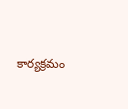కార్యక్రమం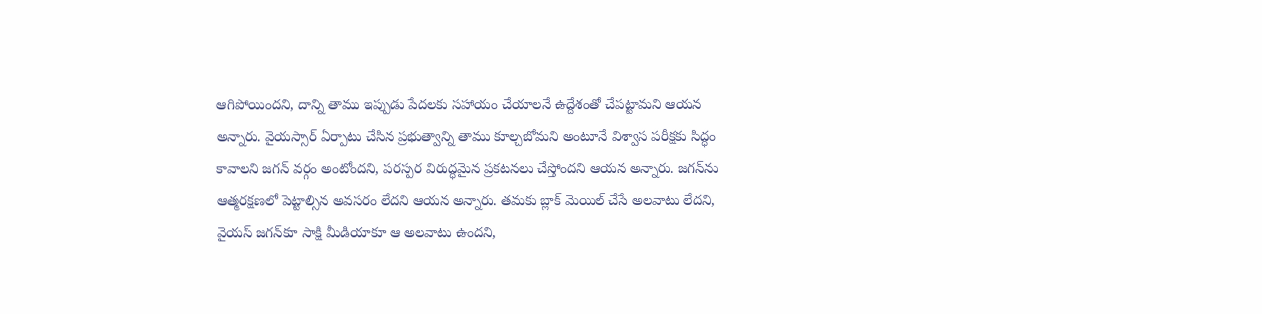ఆగిపోయిందని, దాన్ని తాము ఇప్పుడు పేదలకు సహాయం చేయాలనే ఉద్దేశంతో చేపట్టామని ఆయన అన్నారు. వైయస్సార్ ఏర్పాటు చేసిన ప్రభుత్వాన్ని తాము కూల్చబోమని అంటూనే విశ్వాస పరీక్షకు సిద్ధం కావాలని జగన్ వర్గం అంటోందని, పరస్పర విరుద్ధమైన ప్రకటనలు చేస్తోందని ఆయన అన్నారు. జగన్‌ను ఆత్మరక్షణలో పెట్టాల్సిన అవసరం లేదని ఆయన అన్నారు. తమకు బ్లాక్ మెయిల్ చేసే అలవాటు లేదని, వైయస్ జగన్‌కూ సాక్షి మీడియాకూ ఆ అలవాటు ఉందని,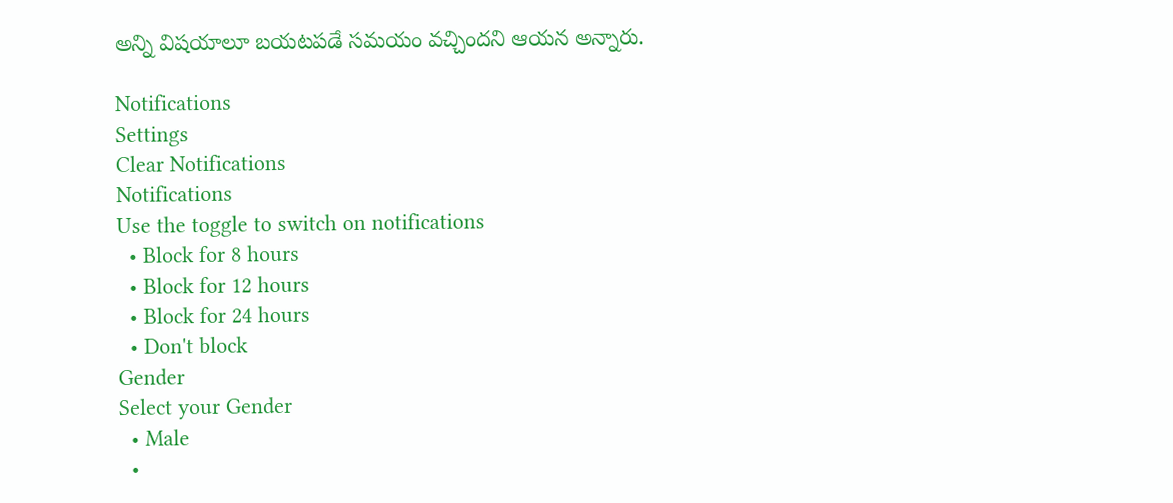అన్ని విషయాలూ బయటపడే సమయం వచ్చిందని ఆయన అన్నారు.

Notifications
Settings
Clear Notifications
Notifications
Use the toggle to switch on notifications
  • Block for 8 hours
  • Block for 12 hours
  • Block for 24 hours
  • Don't block
Gender
Select your Gender
  • Male
  •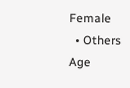Female
  • Others
Age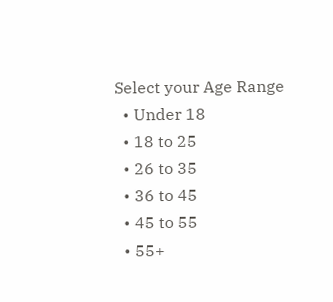Select your Age Range
  • Under 18
  • 18 to 25
  • 26 to 35
  • 36 to 45
  • 45 to 55
  • 55+